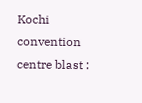Kochi convention centre blast :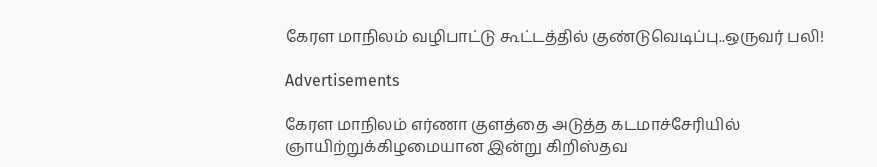கேரள மாநிலம் வழிபாட்டு கூட்டத்தில் குண்டுவெடிப்பு..ஒருவர் பலி!

Advertisements

கேரள மாநிலம் எர்ணா குளத்தை அடுத்த கடமாச்சேரியில் ஞாயிற்றுக்கிழமையான இன்று கிறிஸ்தவ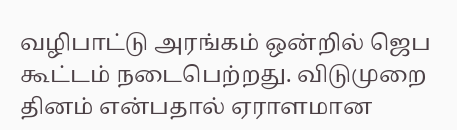வழிபாட்டு அரங்கம் ஒன்றில் ஜெப கூட்டம் நடைபெற்றது. விடுமுறை தினம் என்பதால் ஏராளமான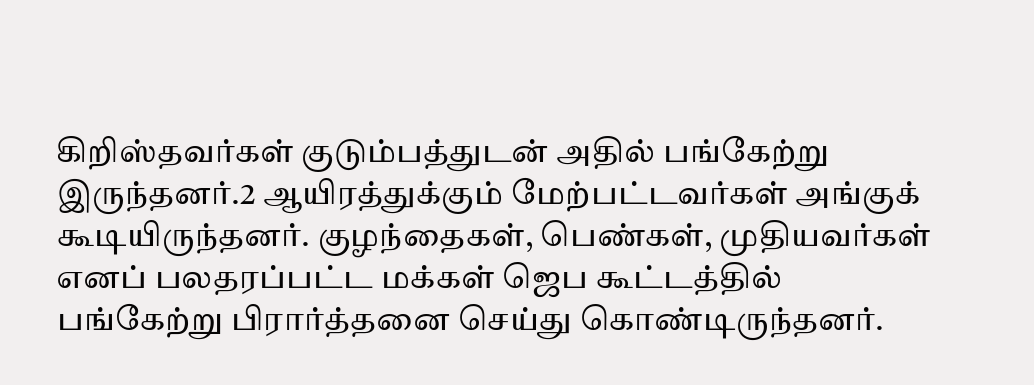கிறிஸ்தவர்கள் குடும்பத்துடன் அதில் பங்கேற்று இருந்தனர்.2 ஆயிரத்துக்கும் மேற்பட்டவர்கள் அங்குக் கூடியிருந்தனர். குழந்தைகள், பெண்கள், முதியவர்கள் எனப் பலதரப்பட்ட மக்கள் ஜெப கூட்டத்தில் பங்கேற்று பிரார்த்தனை செய்து கொண்டிருந்தனர்.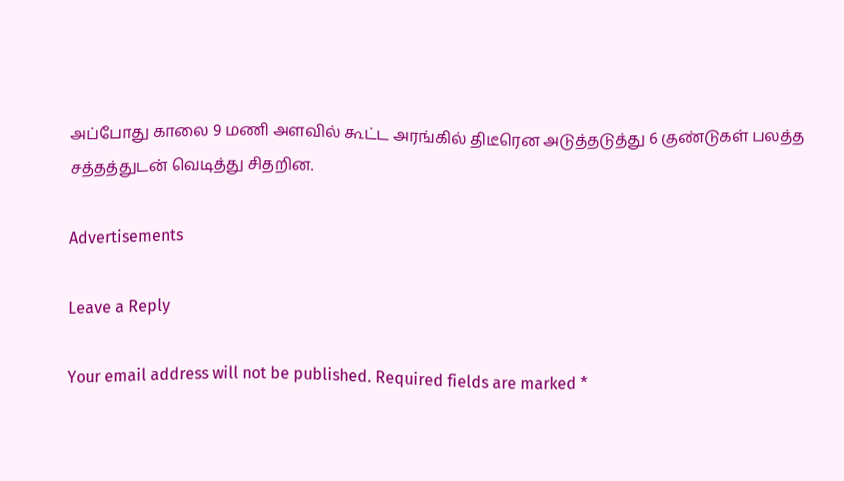அப்போது காலை 9 மணி அளவில் கூட்ட அரங்கில் திடீரென அடுத்தடுத்து 6 குண்டுகள் பலத்த சத்தத்துடன் வெடித்து சிதறின.

Advertisements

Leave a Reply

Your email address will not be published. Required fields are marked *